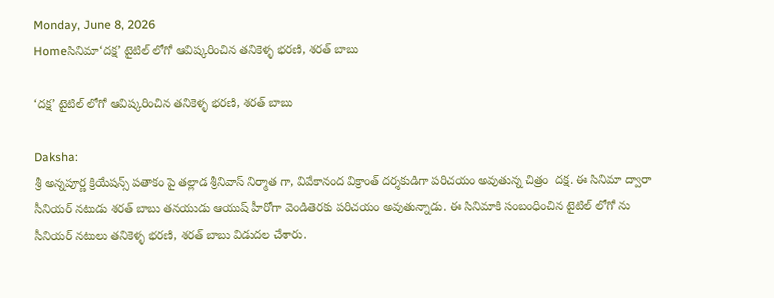Monday, June 8, 2026
Homeసినిమా‘దక్ష’ టైటిల్ లోగో ఆవిష్కరించిన తనికెళ్ళ భరణి, శరత్ బాబు

‘దక్ష’ టైటిల్ లోగో ఆవిష్కరించిన తనికెళ్ళ భరణి, శరత్ బాబు

Daksha:
శ్రీ అన్నపూర్ణ క్రియేషన్స్ పతాకం పై తల్లాడ శ్రీనివాస్ నిర్మాత గా, వివేకానంద విక్రాంత్ దర్శకుడిగా పరిచయం అవుతున్న చిత్రం  దక్ష. ఈ సినిమా ద్వారా సీనియర్ నటుడు శరత్ బాబు తనయుడు ఆయుష్ హీరోగా వెండితెరకు పరిచయం అవుతున్నాడు. ఈ సినిమాకి సంబంధించిన టైటిల్ లోగో ను సీనియర్ నటులు తనికెళ్ళ భరణి, శరత్ బాబు విడుదల చేశారు.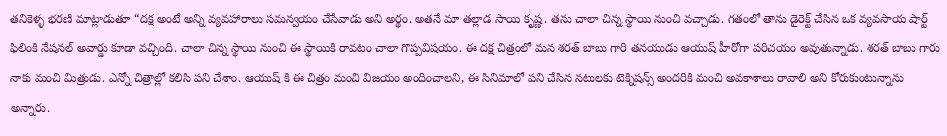తనికెళ్ళ భరణి మాట్లాడుతూ “దక్ష అంటే అన్ని వ్యవహారాలు సమన్వయం చేసేవాడు అని అర్థం. అతనే మా తల్లాడ సాయి కృష్ణ. తను చాలా చిన్న స్థాయి నుంచి వచ్చాడు. గతంలో తాను డైరెక్ట్ చేసిన ఒక వ్యవసాయ షార్ట్ ఫిలింకి నేషనల్ అవార్డు కూడా వచ్చింది. చాలా చిన్న స్థాయి నుంచి ఈ స్థాయికి రావటం చాలా గొప్పవిషయం. ఈ దక్ష చిత్రంలో మన శరత్ బాబు గారి తనయుడు ఆయుష్ హీరోగా పరిచయం అవుతున్నాడు. శరత్ బాబు గారు నాకు మంచి మిత్రుడు. ఎన్నో చిత్రాల్లో కలిసి పని చేశాం. ఆయుష్ కి ఈ చిత్రం మంచి విజయం అందించాలని, ఈ సినిమాలో పని చేసిన నటులకు టెక్నిషన్స్ అందరికి మంచి అవకాశాలు రావాలి అని కోరుకుంటున్నాను అన్నారు.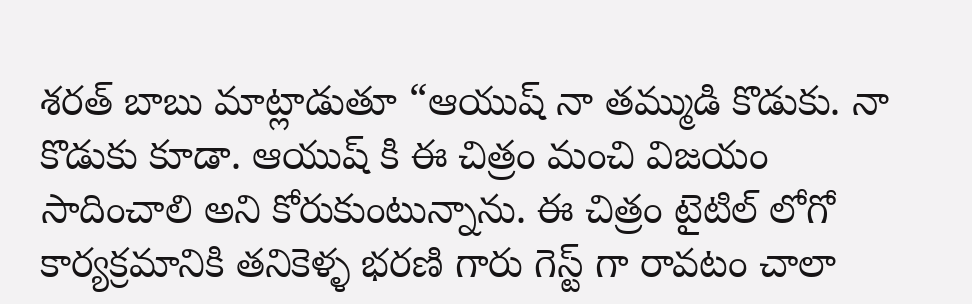శరత్ బాబు మాట్లాడుతూ “ఆయుష్ నా తమ్ముడి కొడుకు. నా కొడుకు కూడా. ఆయుష్ కి ఈ చిత్రం మంచి విజయం సాదించాలి అని కోరుకుంటున్నాను. ఈ చిత్రం టైటిల్ లోగో కార్యక్రమానికి తనికెళ్ళ భరణి గారు గెస్ట్ గా రావటం చాలా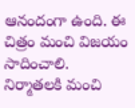ఆనందంగా ఉంది. ఈ చిత్రం మంచి విజయం సాదించాలి. నిర్మాతలకి మంచి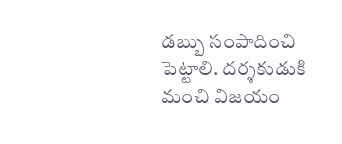డబ్బు సంపాదించి పెట్టాలి. దర్శకుడుకి మంచి విజయం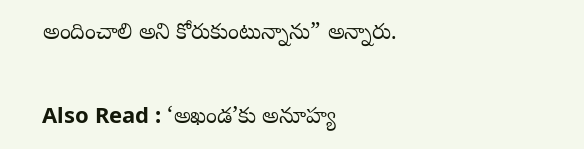అందించాలి అని కోరుకుంటున్నాను” అన్నారు.

Also Read : ‘అఖండ‌’కు అనూహ్య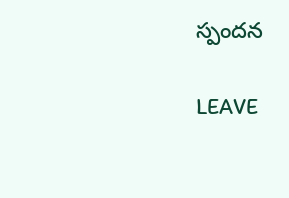స్పంద‌న‌

LEAVE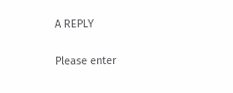A REPLY

Please enter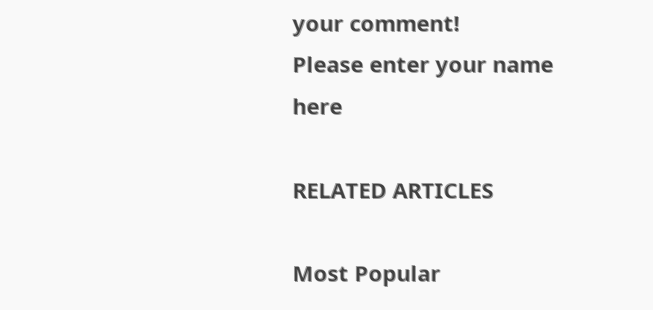your comment!
Please enter your name here

RELATED ARTICLES

Most Popular